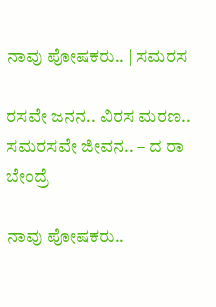ನಾವು ಪೋಷಕರು.. | ಸಮರಸ

ರಸವೇ ಜನನ.. ವಿರಸ ಮರಣ.. ಸಮರಸವೇ ಜೀವನ.. – ದ ರಾ ಬೇಂದ್ರೆ

ನಾವು ಪೋಷಕರು..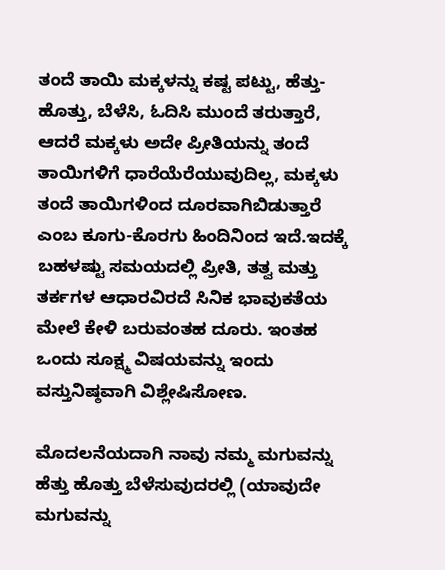ತಂದೆ ತಾಯಿ ಮಕ್ಕಳನ್ನು ಕಷ್ಟ ಪಟ್ಟು, ಹೆತ್ತು-ಹೊತ್ತು, ಬೆಳೆಸಿ, ಓದಿಸಿ ಮುಂದೆ ತರುತ್ತಾರೆ, ಆದರೆ ಮಕ್ಕಳು ಅದೇ ಪ್ರೀತಿಯನ್ನು ತಂದೆ ತಾಯಿಗಳಿಗೆ ಧಾರೆಯೆರೆಯುವುದಿಲ್ಲ, ಮಕ್ಕಳು ತಂದೆ ತಾಯಿಗಳಿಂದ ದೂರವಾಗಿಬಿಡುತ್ತಾರೆ ಎಂಬ ಕೂಗು-ಕೊರಗು ಹಿಂದಿನಿಂದ ಇದೆ.ಇದಕ್ಕೆ ಬಹಳಷ್ಟು ಸಮಯದಲ್ಲಿ ಪ್ರೀತಿ, ತತ್ವ ಮತ್ತು ತರ್ಕಗಳ ಆಧಾರವಿರದೆ ಸಿನಿಕ ಭಾವುಕತೆಯ ಮೇಲೆ ಕೇಳಿ ಬರುವಂತಹ ದೂರು. ಇಂತಹ ಒಂದು ಸೂಕ್ಷ್ಮ ವಿಷಯವನ್ನು ಇಂದು ವಸ್ತುನಿಷ್ಠವಾಗಿ ವಿಶ್ಲೇಷಿಸೋಣ.

ಮೊದಲನೆಯದಾಗಿ ನಾವು ನಮ್ಮ ಮಗುವನ್ನು ಹೆತ್ತು ಹೊತ್ತು ಬೆಳೆಸುವುದರಲ್ಲಿ (ಯಾವುದೇ ಮಗುವನ್ನು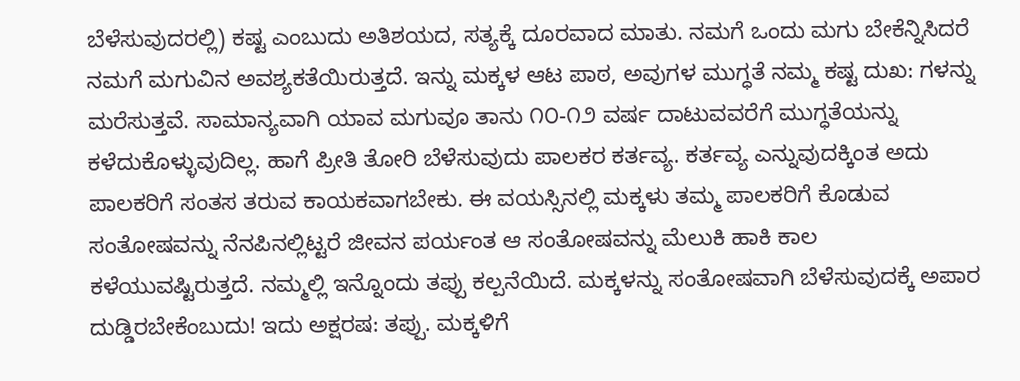ಬೆಳೆಸುವುದರಲ್ಲಿ) ಕಷ್ಟ ಎಂಬುದು ಅತಿಶಯದ, ಸತ್ಯಕ್ಕೆ ದೂರವಾದ ಮಾತು. ನಮಗೆ ಒಂದು ಮಗು ಬೇಕೆನ್ನಿಸಿದರೆ ನಮಗೆ ಮಗುವಿನ ಅವಶ್ಯಕತೆಯಿರುತ್ತದೆ. ಇನ್ನು ಮಕ್ಕಳ ಆಟ ಪಾಠ, ಅವುಗಳ ಮುಗ್ಧತೆ ನಮ್ಮ ಕಷ್ಟ ದುಖ: ಗಳನ್ನು ಮರೆಸುತ್ತವೆ. ಸಾಮಾನ್ಯವಾಗಿ ಯಾವ ಮಗುವೂ ತಾನು ೧೦-೧೨ ವರ್ಷ ದಾಟುವವರೆಗೆ ಮುಗ್ಧತೆಯನ್ನು ಕಳೆದುಕೊಳ್ಳುವುದಿಲ್ಲ. ಹಾಗೆ ಪ್ರೀತಿ ತೋರಿ ಬೆಳೆಸುವುದು ಪಾಲಕರ ಕರ್ತವ್ಯ. ಕರ್ತವ್ಯ ಎನ್ನುವುದಕ್ಕಿಂತ ಅದು ಪಾಲಕರಿಗೆ ಸಂತಸ ತರುವ ಕಾಯಕವಾಗಬೇಕು. ಈ ವಯಸ್ಸಿನಲ್ಲಿ ಮಕ್ಕಳು ತಮ್ಮ ಪಾಲಕರಿಗೆ ಕೊಡುವ ಸಂತೋಷವನ್ನು ನೆನಪಿನಲ್ಲಿಟ್ಟರೆ ಜೀವನ ಪರ್ಯಂತ ಆ ಸಂತೋಷವನ್ನು ಮೆಲುಕಿ ಹಾಕಿ ಕಾಲ ಕಳೆಯುವಷ್ಟಿರುತ್ತದೆ. ನಮ್ಮಲ್ಲಿ ಇನ್ನೊಂದು ತಪ್ಪು ಕಲ್ಪನೆಯಿದೆ. ಮಕ್ಕಳನ್ನು ಸಂತೋಷವಾಗಿ ಬೆಳೆಸುವುದಕ್ಕೆ ಅಪಾರ ದುಡ್ಡಿರಬೇಕೆಂಬುದು! ಇದು ಅಕ್ಷರಷ: ತಪ್ಪು. ಮಕ್ಕಳಿಗೆ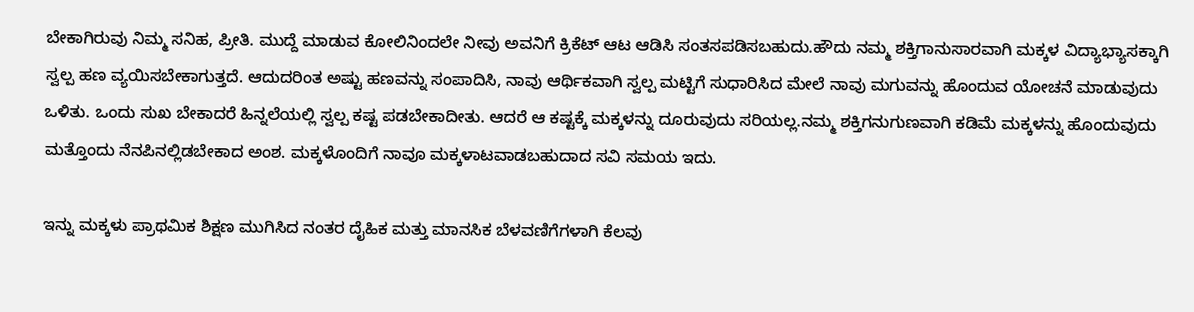ಬೇಕಾಗಿರುವು ನಿಮ್ಮ ಸನಿಹ, ಪ್ರೀತಿ. ಮುದ್ದೆ ಮಾಡುವ ಕೋಲಿನಿಂದಲೇ ನೀವು ಅವನಿಗೆ ಕ್ರಿಕೆಟ್ ಆಟ ಆಡಿಸಿ ಸಂತಸಪಡಿಸಬಹುದು.ಹೌದು ನಮ್ಮ ಶಕ್ತಿಗಾನುಸಾರವಾಗಿ ಮಕ್ಕಳ ವಿದ್ಯಾಭ್ಯಾಸಕ್ಕಾಗಿ ಸ್ವಲ್ಪ ಹಣ ವ್ಯಯಿಸಬೇಕಾಗುತ್ತದೆ. ಆದುದರಿಂತ ಅಷ್ಟು ಹಣವನ್ನು ಸಂಪಾದಿಸಿ, ನಾವು ಆರ್ಥಿಕವಾಗಿ ಸ್ವಲ್ಪ ಮಟ್ಟಿಗೆ ಸುಧಾರಿಸಿದ ಮೇಲೆ ನಾವು ಮಗುವನ್ನು ಹೊಂದುವ ಯೋಚನೆ ಮಾಡುವುದು ಒಳಿತು. ಒಂದು ಸುಖ ಬೇಕಾದರೆ ಹಿನ್ನಲೆಯಲ್ಲಿ ಸ್ವಲ್ಪ ಕಷ್ಟ ಪಡಬೇಕಾದೀತು. ಆದರೆ ಆ ಕಷ್ಟಕ್ಕೆ ಮಕ್ಕಳನ್ನು ದೂರುವುದು ಸರಿಯಲ್ಲ.ನಮ್ಮ ಶಕ್ತಿಗನುಗುಣವಾಗಿ ಕಡಿಮೆ ಮಕ್ಕಳನ್ನು ಹೊಂದುವುದು ಮತ್ತೊಂದು ನೆನಪಿನಲ್ಲಿಡಬೇಕಾದ ಅಂಶ. ಮಕ್ಕಳೊಂದಿಗೆ ನಾವೂ ಮಕ್ಕಳಾಟವಾಡಬಹುದಾದ ಸವಿ ಸಮಯ ಇದು.

ಇನ್ನು ಮಕ್ಕಳು ಪ್ರಾಥಮಿಕ ಶಿಕ್ಷಣ ಮುಗಿಸಿದ ನಂತರ ದೈಹಿಕ ಮತ್ತು ಮಾನಸಿಕ ಬೆಳವಣಿಗೆಗಳಾಗಿ ಕೆಲವು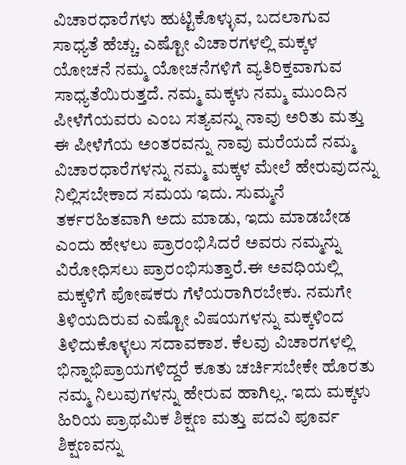ವಿಚಾರಧಾರೆಗಳು ಹುಟ್ಟಿಕೊಳ್ಳುವ, ಬದಲಾಗುವ ಸಾಧ್ಯತೆ ಹೆಚ್ಚು. ಎಷ್ಟೋ ವಿಚಾರಗಳಲ್ಲಿ ಮಕ್ಕಳ ಯೋಚನೆ ನಮ್ಮ ಯೋಚನೆಗಳಿಗೆ ವ್ಯತಿರಿಕ್ತವಾಗುವ ಸಾಧ್ಯತೆಯಿರುತ್ತದೆ. ನಮ್ಮ ಮಕ್ಕಳು ನಮ್ಮ ಮುಂದಿನ ಪೀಳೆಗೆಯವರು ಎಂಬ ಸತ್ಯವನ್ನು ನಾವು ಅರಿತು ಮತ್ತು ಈ ಪೀಳೆಗೆಯ ಅಂತರವನ್ನು ನಾವು ಮರೆಯದೆ ನಮ್ಮ ವಿಚಾರಧಾರೆಗಳನ್ನು ನಮ್ಮ ಮಕ್ಕಳ ಮೇಲೆ ಹೇರುವುದನ್ನು ನಿಲ್ಲಿಸಬೇಕಾದ ಸಮಯ ಇದು. ಸುಮ್ಮನೆ ತರ್ಕರಹಿತವಾಗಿ ಅದು ಮಾಡು, ಇದು ಮಾಡಬೇಡ ಎಂದು ಹೇಳಲು ಪ್ರಾರಂಭಿಸಿದರೆ ಅವರು ನಮ್ಮನ್ನು ವಿರೋಧಿಸಲು ಪ್ರಾರಂಭಿಸುತ್ತಾರೆ.ಈ ಅವಧಿಯಲ್ಲಿ ಮಕ್ಕಳಿಗೆ ಪೋಷಕರು ಗೆಳೆಯರಾಗಿರಬೇಕು. ನಮಗೇ ತಿಳಿಯದಿರುವ ಎಷ್ಟೋ ವಿಷಯಗಳನ್ನು ಮಕ್ಕಳಿಂದ ತಿಳಿದುಕೊಳ್ಳಲು ಸದಾವಕಾಶ. ಕೆಲವು ವಿಚಾರಗಳಲ್ಲಿ ಭಿನ್ನಾಭಿಪ್ರಾಯಗಳಿದ್ದರೆ ಕೂತು ಚರ್ಚಿಸಬೇಕೇ ಹೊರತು ನಮ್ಮ ನಿಲುವುಗಳನ್ನು ಹೇರುವ ಹಾಗಿಲ್ಲ. ಇದು ಮಕ್ಕಳು ಹಿರಿಯ ಪ್ರಾಥಮಿಕ ಶಿಕ್ಷಣ ಮತ್ತು ಪದವಿ ಪೂರ್ವ ಶಿಕ್ಷಣವನ್ನು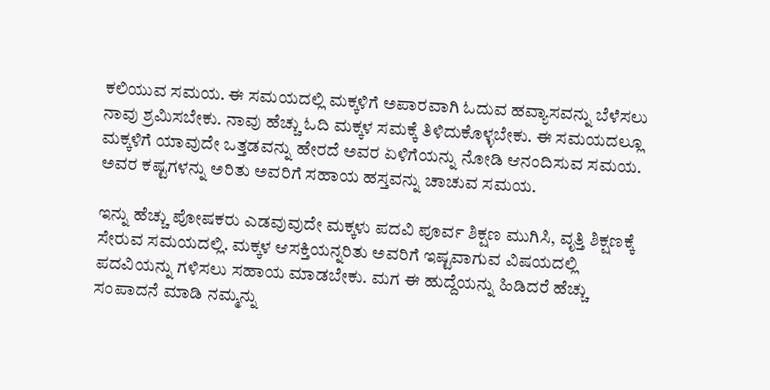ಕಲಿಯುವ ಸಮಯ. ಈ ಸಮಯದಲ್ಲಿ ಮಕ್ಕಳಿಗೆ ಅಪಾರವಾಗಿ ಓದುವ ಹವ್ಯಾಸವನ್ನು ಬೆಳೆಸಲು ನಾವು ಶ್ರಮಿಸಬೇಕು. ನಾವು ಹೆಚ್ಚು ಓದಿ ಮಕ್ಕಳ ಸಮಕ್ಕೆ ತಿಳಿದುಕೊಳ್ಳಬೇಕು. ಈ ಸಮಯದಲ್ಲೂ ಮಕ್ಕಳಿಗೆ ಯಾವುದೇ ಒತ್ತಡವನ್ನು ಹೇರದೆ ಅವರ ಏಳಿಗೆಯನ್ನು ನೋಡಿ ಆನಂದಿಸುವ ಸಮಯ. ಅವರ ಕಷ್ಟಗಳನ್ನು ಅರಿತು ಅವರಿಗೆ ಸಹಾಯ ಹಸ್ತವನ್ನು ಚಾಚುವ ಸಮಯ.

ಇನ್ನು ಹೆಚ್ಚು ಪೋಷಕರು ಎಡವುವುದೇ ಮಕ್ಕಳು ಪದವಿ ಪೂರ್ವ ಶಿಕ್ಷಣ ಮುಗಿಸಿ, ವೃತ್ತಿ ಶಿಕ್ಷಣಕ್ಕೆ ಸೇರುವ ಸಮಯದಲ್ಲಿ. ಮಕ್ಕಳ ಆಸಕ್ತಿಯನ್ನರಿತು ಅವರಿಗೆ ಇಷ್ಟವಾಗುವ ವಿಷಯದಲ್ಲಿ ಪದವಿಯನ್ನು ಗಳಿಸಲು ಸಹಾಯ ಮಾಡಬೇಕು. ಮಗ ಈ ಹುದ್ದೆಯನ್ನು ಹಿಡಿದರೆ ಹೆಚ್ಚು ಸಂಪಾದನೆ ಮಾಡಿ ನಮ್ಮನ್ನು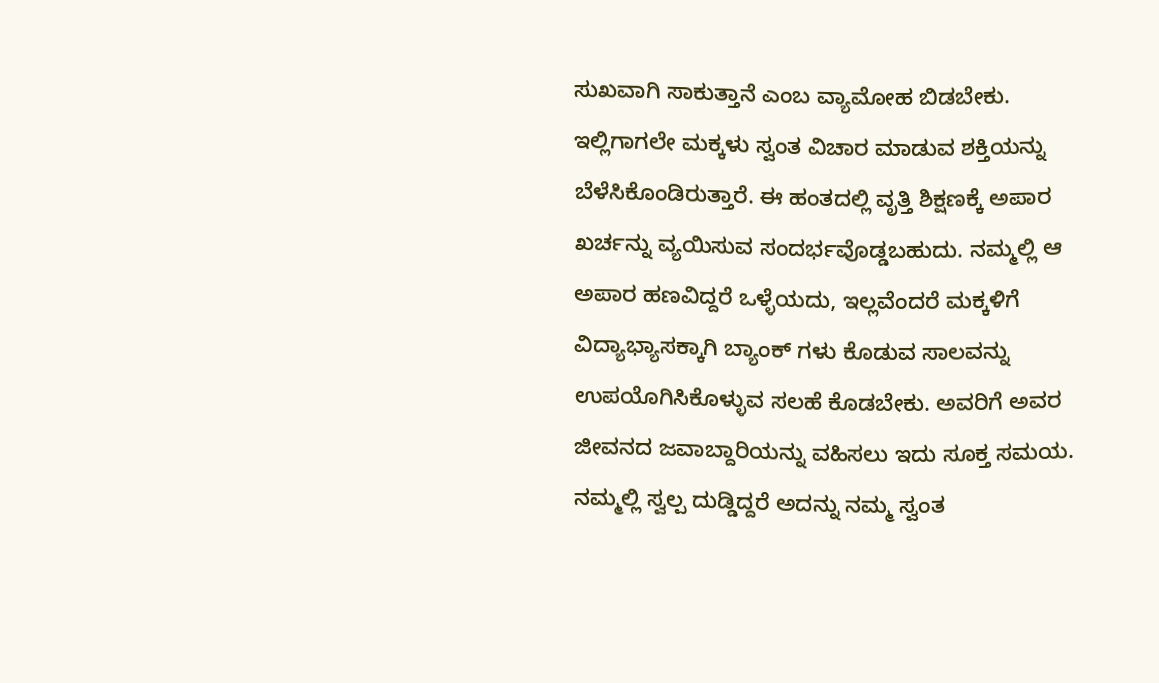ಸುಖವಾಗಿ ಸಾಕುತ್ತಾನೆ ಎಂಬ ವ್ಯಾಮೋಹ ಬಿಡಬೇಕು. ಇಲ್ಲಿಗಾಗಲೇ ಮಕ್ಕಳು ಸ್ವಂತ ವಿಚಾರ ಮಾಡುವ ಶಕ್ತಿಯನ್ನು ಬೆಳೆಸಿಕೊಂಡಿರುತ್ತಾರೆ. ಈ ಹಂತದಲ್ಲಿ ವೃತ್ತಿ ಶಿಕ್ಷಣಕ್ಕೆ ಅಪಾರ ಖರ್ಚನ್ನು ವ್ಯಯಿಸುವ ಸಂದರ್ಭವೊಡ್ಡಬಹುದು. ನಮ್ಮಲ್ಲಿ ಆ ಅಪಾರ ಹಣವಿದ್ದರೆ ಒಳ್ಳೆಯದು, ಇಲ್ಲವೆಂದರೆ ಮಕ್ಕಳಿಗೆ ವಿದ್ಯಾಭ್ಯಾಸಕ್ಕಾಗಿ ಬ್ಯಾಂಕ್ ಗಳು ಕೊಡುವ ಸಾಲವನ್ನು ಉಪಯೊಗಿಸಿಕೊಳ್ಳುವ ಸಲಹೆ ಕೊಡಬೇಕು. ಅವರಿಗೆ ಅವರ ಜೀವನದ ಜವಾಬ್ದಾರಿಯನ್ನು ವಹಿಸಲು ಇದು ಸೂಕ್ತ ಸಮಯ. ನಮ್ಮಲ್ಲಿ ಸ್ವಲ್ಪ ದುಡ್ಡಿದ್ದರೆ ಅದನ್ನು ನಮ್ಮ ಸ್ವಂತ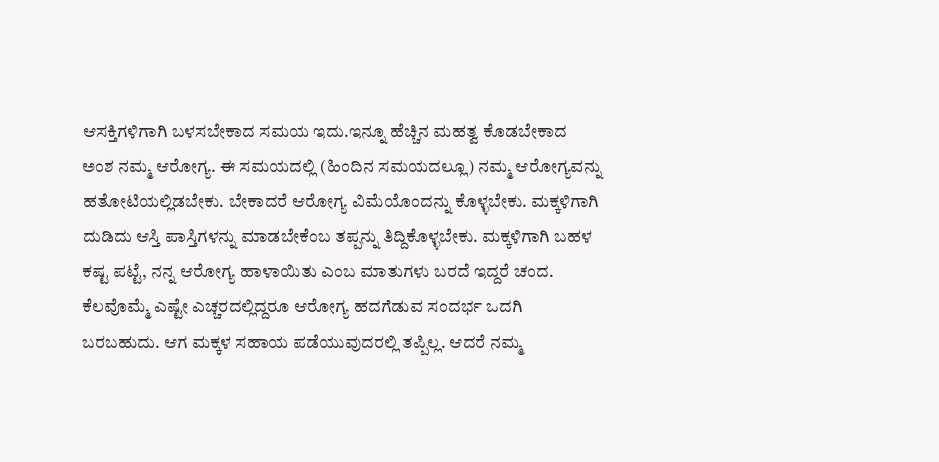ಆಸಕ್ತಿಗಳಿಗಾಗಿ ಬಳಸಬೇಕಾದ ಸಮಯ ಇದು.ಇನ್ನೂ ಹೆಚ್ಚಿನ ಮಹತ್ವ ಕೊಡಬೇಕಾದ ಅಂಶ ನಮ್ಮ ಆರೋಗ್ಯ. ಈ ಸಮಯದಲ್ಲಿ (ಹಿಂದಿನ ಸಮಯದಲ್ಲೂ) ನಮ್ಮ ಆರೋಗ್ಯವನ್ನು ಹತೋಟಿಯಲ್ಲಿಡಬೇಕು. ಬೇಕಾದರೆ ಆರೋಗ್ಯ ವಿಮೆಯೊಂದನ್ನು ಕೊಳ್ಳಬೇಕು. ಮಕ್ಕಳಿಗಾಗಿ ದುಡಿದು ಆಸ್ತಿ ಪಾಸ್ತಿಗಳನ್ನು ಮಾಡಬೇಕೆಂಬ ತಪ್ಪನ್ನು ತಿದ್ದಿಕೊಳ್ಳಬೇಕು. ಮಕ್ಕಳಿಗಾಗಿ ಬಹಳ ಕಷ್ಟ ಪಟ್ಟೆ, ನನ್ನ ಆರೋಗ್ಯ ಹಾಳಾಯಿತು ಎಂಬ ಮಾತುಗಳು ಬರದೆ ಇದ್ದರೆ ಚಂದ. ಕೆಲವೊಮ್ಮೆ ಎಷ್ಟೇ ಎಚ್ಚರದಲ್ಲಿದ್ದರೂ ಆರೋಗ್ಯ ಹದಗೆಡುವ ಸಂದರ್ಭ ಒದಗಿ ಬರಬಹುದು. ಆಗ ಮಕ್ಕಳ ಸಹಾಯ ಪಡೆಯುವುದರಲ್ಲಿ ತಪ್ಪಿಲ್ಲ. ಆದರೆ ನಮ್ಮ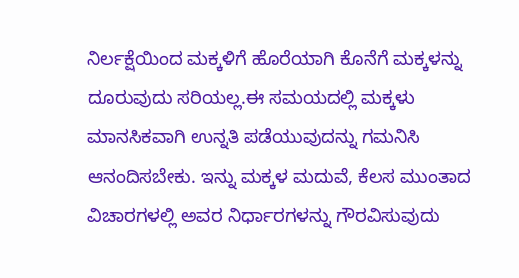ನಿರ್ಲಕ್ಷೆಯಿಂದ ಮಕ್ಕಳಿಗೆ ಹೊರೆಯಾಗಿ ಕೊನೆಗೆ ಮಕ್ಕಳನ್ನು ದೂರುವುದು ಸರಿಯಲ್ಲ.ಈ ಸಮಯದಲ್ಲಿ ಮಕ್ಕಳು ಮಾನಸಿಕವಾಗಿ ಉನ್ನತಿ ಪಡೆಯುವುದನ್ನು ಗಮನಿಸಿ ಆನಂದಿಸಬೇಕು. ಇನ್ನು ಮಕ್ಕಳ ಮದುವೆ, ಕೆಲಸ ಮುಂತಾದ ವಿಚಾರಗಳಲ್ಲಿ ಅವರ ನಿರ್ಧಾರಗಳನ್ನು ಗೌರವಿಸುವುದು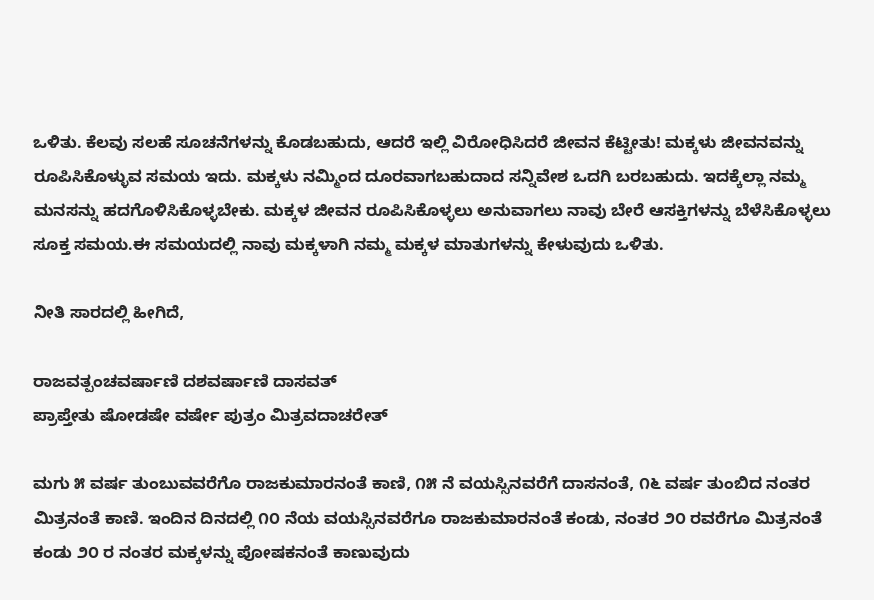ಒಳಿತು. ಕೆಲವು ಸಲಹೆ ಸೂಚನೆಗಳನ್ನು ಕೊಡಬಹುದು, ಆದರೆ ಇಲ್ಲಿ ವಿರೋಧಿಸಿದರೆ ಜೀವನ ಕೆಟ್ಟೀತು! ಮಕ್ಕಳು ಜೀವನವನ್ನು ರೂಪಿಸಿಕೊಳ್ಳುವ ಸಮಯ ಇದು. ಮಕ್ಕಳು ನಮ್ಮಿಂದ ದೂರವಾಗಬಹುದಾದ ಸನ್ನಿವೇಶ ಒದಗಿ ಬರಬಹುದು. ಇದಕ್ಕೆಲ್ಲಾ ನಮ್ಮ ಮನಸನ್ನು ಹದಗೊಳಿಸಿಕೊಳ್ಳಬೇಕು. ಮಕ್ಕಳ ಜೀವನ ರೂಪಿಸಿಕೊಳ್ಳಲು ಅನುವಾಗಲು ನಾವು ಬೇರೆ ಆಸಕ್ತಿಗಳನ್ನು ಬೆಳೆಸಿಕೊಳ್ಳಲು ಸೂಕ್ತ ಸಮಯ.ಈ ಸಮಯದಲ್ಲಿ ನಾವು ಮಕ್ಕಳಾಗಿ ನಮ್ಮ ಮಕ್ಕಳ ಮಾತುಗಳನ್ನು ಕೇಳುವುದು ಒಳಿತು.

ನೀತಿ ಸಾರದಲ್ಲಿ ಹೀಗಿದೆ,

ರಾಜವತ್ಪಂಚವರ್ಷಾಣಿ ದಶವರ್ಷಾಣಿ ದಾಸವತ್
ಪ್ರಾಪ್ತೇತು ಷೋಡಷೇ ವರ್ಷೇ ಪುತ್ರಂ ಮಿತ್ರವದಾಚರೇತ್

ಮಗು ೫ ವರ್ಷ ತುಂಬುವವರೆಗೊ ರಾಜಕುಮಾರನಂತೆ ಕಾಣಿ, ೧೫ ನೆ ವಯಸ್ಸಿನವರೆಗೆ ದಾಸನಂತೆ, ೧೬ ವರ್ಷ ತುಂಬಿದ ನಂತರ ಮಿತ್ರನಂತೆ ಕಾಣಿ. ಇಂದಿನ ದಿನದಲ್ಲಿ ೧೦ ನೆಯ ವಯಸ್ಸಿನವರೆಗೂ ರಾಜಕುಮಾರನಂತೆ ಕಂಡು, ನಂತರ ೨೦ ರವರೆಗೂ ಮಿತ್ರನಂತೆ ಕಂಡು ೨೦ ರ ನಂತರ ಮಕ್ಕಳನ್ನು ಪೋಷಕನಂತೆ ಕಾಣುವುದು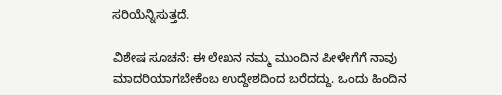ಸರಿಯೆನ್ನಿಸುತ್ತದೆ.

ವಿಶೇಷ ಸೂಚನೆ: ಈ ಲೇಖನ ನಮ್ಮ ಮುಂದಿನ ಪೀಳೇಗೆಗೆ ನಾವು ಮಾದರಿಯಾಗಬೇಕೆಂಬ ಉದ್ದೇಶದಿಂದ ಬರೆದದ್ದು. ಒಂದು ಹಿಂದಿನ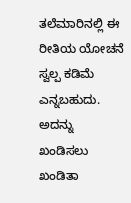ತಲೆಮಾರಿನಲ್ಲಿ ಈ ರೀತಿಯ ಯೋಚನೆ ಸ್ವಲ್ಪ ಕಡಿಮೆ ಎನ್ನಬಹುದು. ಅದನ್ನು ಖಂಡಿಸಲು ಖಂಡಿತಾ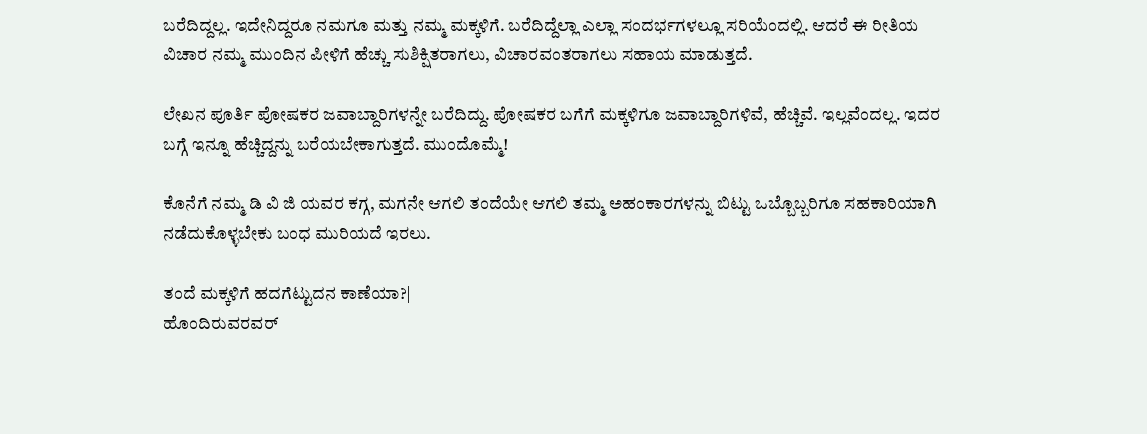ಬರೆದಿದ್ದಲ್ಲ. ಇದೇನಿದ್ದರೂ ನಮಗೂ ಮತ್ತು ನಮ್ಮ ಮಕ್ಕಳಿಗೆ. ಬರೆದಿದ್ದೆಲ್ಲಾ ಎಲ್ಲಾ ಸಂದರ್ಭಗಳಲ್ಲೂ ಸರಿಯೆಂದಲ್ಲಿ. ಆದರೆ ಈ ರೀತಿಯ ವಿಚಾರ ನಮ್ಮ ಮುಂದಿನ ಪೀಳಿಗೆ ಹೆಚ್ಚು ಸುಶಿಕ್ಷಿತರಾಗಲು, ವಿಚಾರವಂತರಾಗಲು ಸಹಾಯ ಮಾಡುತ್ತದೆ.

ಲೇಖನ ಪೂರ್ತಿ ಪೋಷಕರ ಜವಾಬ್ದಾರಿಗಳನ್ನೇ ಬರೆದಿದ್ದು. ಪೋಷಕರ ಬಗೆಗೆ ಮಕ್ಕಳಿಗೂ ಜವಾಬ್ದಾರಿಗಳಿವೆ, ಹೆಚ್ಚಿವೆ. ಇಲ್ಲವೆಂದಲ್ಲ. ಇದರ ಬಗ್ಗೆ ಇನ್ನೂ ಹೆಚ್ಚಿದ್ದನ್ನು ಬರೆಯಬೇಕಾಗುತ್ತದೆ. ಮುಂದೊಮ್ಮೆ!

ಕೊನೆಗೆ ನಮ್ಮ ಡಿ ವಿ ಜಿ ಯವರ ಕಗ್ಗ, ಮಗನೇ ಆಗಲಿ ತಂದೆಯೇ ಆಗಲಿ ತಮ್ಮ ಅಹಂಕಾರಗಳನ್ನು ಬಿಟ್ಟು ಒಬ್ಬೊಬ್ಬರಿಗೂ ಸಹಕಾರಿಯಾಗಿ ನಡೆದುಕೊಳ್ಳಬೇಕು ಬಂಧ ಮುರಿಯದೆ ಇರಲು.

ತಂದೆ ಮಕ್ಕಳಿಗೆ ಹದಗೆಟ್ಟುದನ ಕಾಣೆಯಾ?|
ಹೊಂದಿರುವರವರ್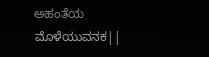ಅಹಂತೆಯ ಮೊಳೆಯುವನಕ||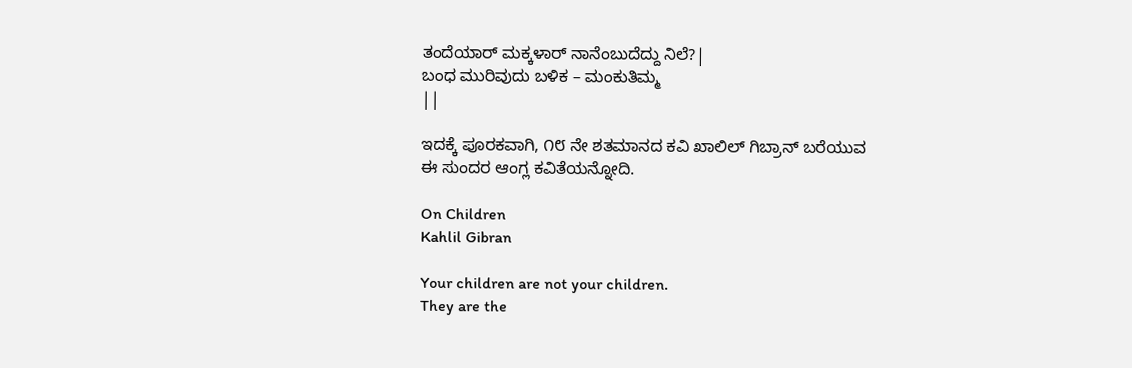ತಂದೆಯಾರ್ ಮಕ್ಕಳಾರ್ ನಾನೆಂಬುದೆದ್ದು ನಿಲೆ?|
ಬಂಧ ಮುರಿವುದು ಬಳಿಕ – ಮಂಕುತಿಮ್ಮ
||

ಇದಕ್ಕೆ ಪೂರಕವಾಗಿ, ೧೮ ನೇ ಶತಮಾನದ ಕವಿ ಖಾಲಿಲ್ ಗಿಬ್ರಾನ್ ಬರೆಯುವ ಈ ಸುಂದರ ಆಂಗ್ಲ ಕವಿತೆಯನ್ನೋದಿ.

On Children
Kahlil Gibran

Your children are not your children.
They are the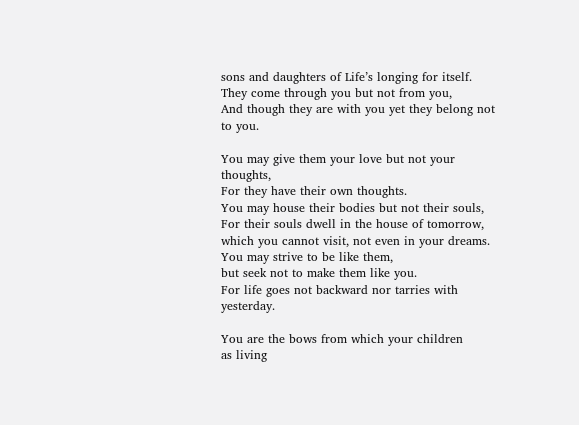sons and daughters of Life’s longing for itself.
They come through you but not from you,
And though they are with you yet they belong not to you.

You may give them your love but not your thoughts,
For they have their own thoughts.
You may house their bodies but not their souls,
For their souls dwell in the house of tomorrow,
which you cannot visit, not even in your dreams.
You may strive to be like them,
but seek not to make them like you.
For life goes not backward nor tarries with yesterday.

You are the bows from which your children
as living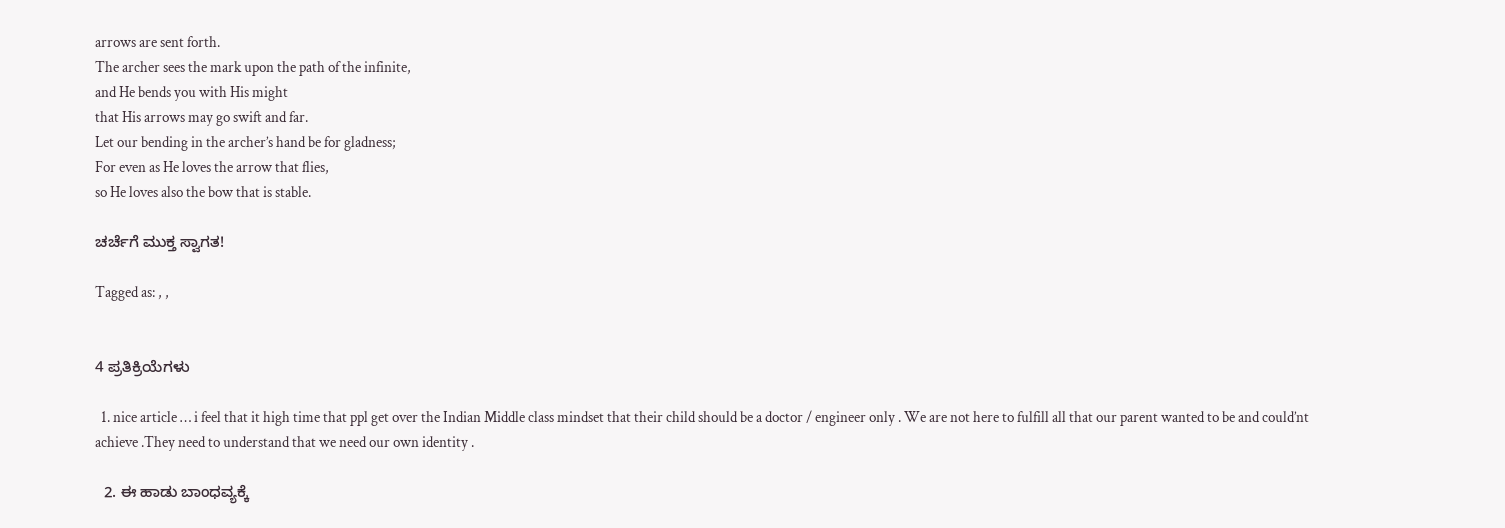arrows are sent forth.
The archer sees the mark upon the path of the infinite,
and He bends you with His might
that His arrows may go swift and far.
Let our bending in the archer’s hand be for gladness;
For even as He loves the arrow that flies,
so He loves also the bow that is stable.

ಚರ್ಚೆಗೆ ಮುಕ್ತ ಸ್ವಾಗತ!

Tagged as: , ,


4 ಪ್ರತಿಕ್ರಿಯೆಗಳು

  1. nice article … i feel that it high time that ppl get over the Indian Middle class mindset that their child should be a doctor / engineer only . We are not here to fulfill all that our parent wanted to be and could’nt achieve .They need to understand that we need our own identity .

  2. ಈ ಹಾಡು ಬಾಂಧವ್ಯಕ್ಕೆ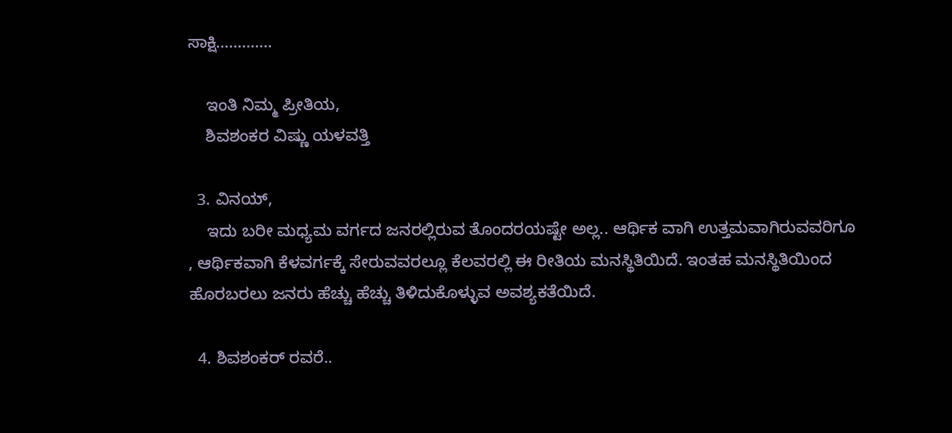ಸಾಕ್ಷಿ………….

    ಇಂತಿ ನಿಮ್ಮ ಪ್ರೀತಿಯ,
    ಶಿವಶಂಕರ ವಿಷ್ಣು ಯಳವತ್ತಿ

  3. ವಿನಯ್,
    ಇದು ಬರೀ ಮಧ್ಯಮ ವರ್ಗದ ಜನರಲ್ಲಿರುವ ತೊಂದರಯಷ್ಟೇ ಅಲ್ಲ.. ಆರ್ಥಿಕ ವಾಗಿ ಉತ್ತಮವಾಗಿರುವವರಿಗೂ , ಆರ್ಥಿಕವಾಗಿ ಕೆಳವರ್ಗಕ್ಕೆ ಸೇರುವವರಲ್ಲೂ ಕೆಲವರಲ್ಲಿ ಈ ರೀತಿಯ ಮನಸ್ಥಿತಿಯಿದೆ. ಇಂತಹ ಮನಸ್ಥಿತಿಯಿಂದ ಹೊರಬರಲು ಜನರು ಹೆಚ್ಚು ಹೆಚ್ಚು ತಿಳಿದುಕೊಳ್ಳುವ ಅವಶ್ಯಕತೆಯಿದೆ.

  4. ಶಿವಶಂಕರ್ ರವರೆ..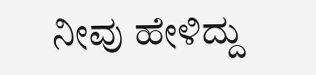ನೀವು ಹೇಳಿದ್ದು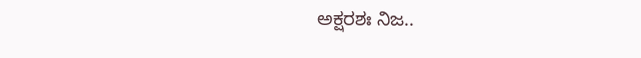ಅಕ್ಷರಶಃ ನಿಜ..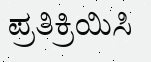ಪ್ರತಿಕ್ರಿಯಿಸಿ